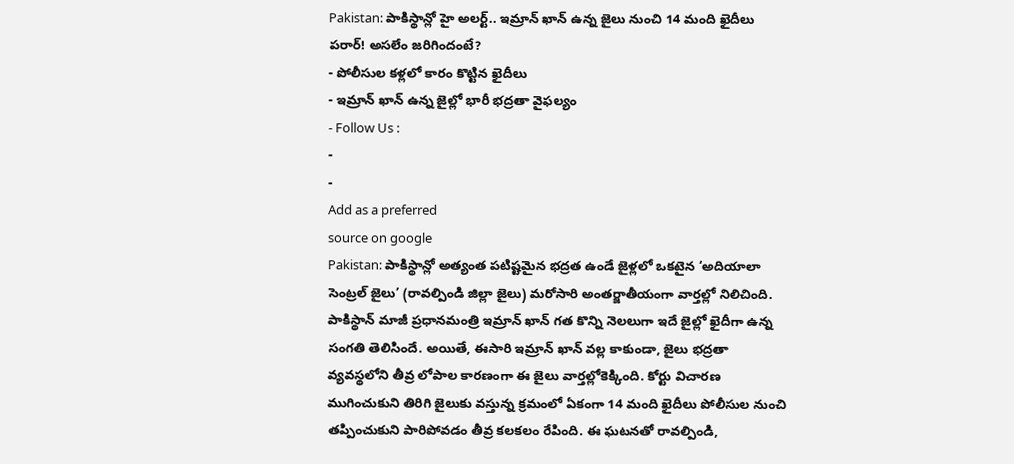Pakistan: పాకిస్థాన్లో హై అలర్ట్.. ఇమ్రాన్ ఖాన్ ఉన్న జైలు నుంచి 14 మంది ఖైదీలు పరార్! అసలేం జరిగిందంటే?
- పోలీసుల కళ్లలో కారం కొట్టిన ఖైదీలు
- ఇమ్రాన్ ఖాన్ ఉన్న జైల్లో భారీ భద్రతా వైఫల్యం
- Follow Us :
-
-
Add as a preferred
source on google
Pakistan: పాకిస్థాన్లో అత్యంత పటిష్టమైన భద్రత ఉండే జైళ్లలో ఒకటైన ‘అదియాలా సెంట్రల్ జైలు’ (రావల్పిండి జిల్లా జైలు) మరోసారి అంతర్జాతీయంగా వార్తల్లో నిలిచింది. పాకిస్థాన్ మాజీ ప్రధానమంత్రి ఇమ్రాన్ ఖాన్ గత కొన్ని నెలలుగా ఇదే జైల్లో ఖైదీగా ఉన్న సంగతి తెలిసిందే. అయితే, ఈసారి ఇమ్రాన్ ఖాన్ వల్ల కాకుండా, జైలు భద్రతా వ్యవస్థలోని తీవ్ర లోపాల కారణంగా ఈ జైలు వార్తల్లోకెక్కింది. కోర్టు విచారణ ముగించుకుని తిరిగి జైలుకు వస్తున్న క్రమంలో ఏకంగా 14 మంది ఖైదీలు పోలీసుల నుంచి తప్పించుకుని పారిపోవడం తీవ్ర కలకలం రేపింది. ఈ ఘటనతో రావల్పిండి,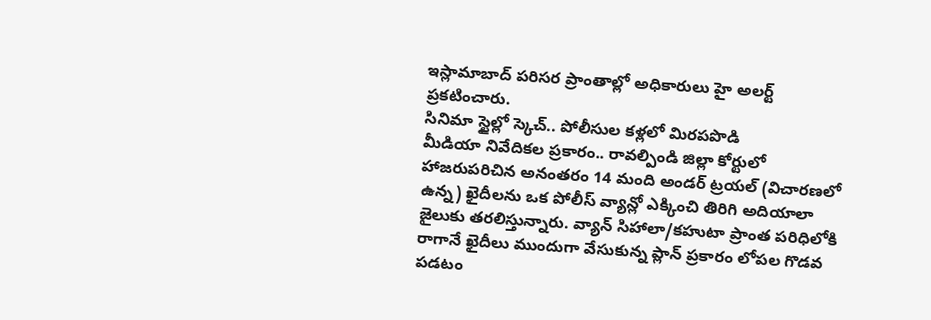ఇస్లామాబాద్ పరిసర ప్రాంతాల్లో అధికారులు హై అలర్ట్ ప్రకటించారు.
సినిమా స్టైల్లో స్కెచ్.. పోలీసుల కళ్లలో మిరపపొడి
మీడియా నివేదికల ప్రకారం.. రావల్పిండి జిల్లా కోర్టులో హాజరుపరిచిన అనంతరం 14 మంది అండర్ ట్రయల్ (విచారణలో ఉన్న) ఖైదీలను ఒక పోలీస్ వ్యాన్లో ఎక్కించి తిరిగి అదియాలా జైలుకు తరలిస్తున్నారు. వ్యాన్ సిహాలా/కహుటా ప్రాంత పరిధిలోకి రాగానే ఖైదీలు ముందుగా వేసుకున్న ప్లాన్ ప్రకారం లోపల గొడవ పడటం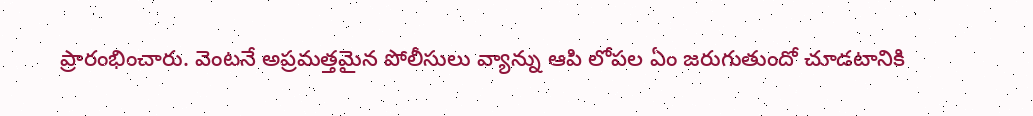ప్రారంభించారు. వెంటనే అప్రమత్తమైన పోలీసులు వ్యాన్ను ఆపి లోపల ఏం జరుగుతుందో చూడటానికి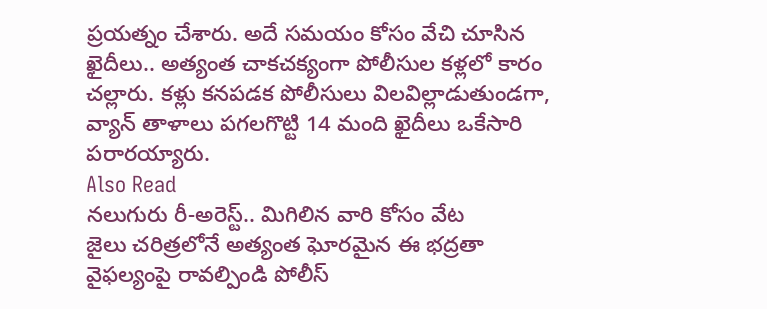ప్రయత్నం చేశారు. అదే సమయం కోసం వేచి చూసిన ఖైదీలు.. అత్యంత చాకచక్యంగా పోలీసుల కళ్లలో కారం చల్లారు. కళ్లు కనపడక పోలీసులు విలవిల్లాడుతుండగా, వ్యాన్ తాళాలు పగలగొట్టి 14 మంది ఖైదీలు ఒకేసారి పరారయ్యారు.
Also Read
నలుగురు రీ-అరెస్ట్.. మిగిలిన వారి కోసం వేట
జైలు చరిత్రలోనే అత్యంత ఘోరమైన ఈ భద్రతా వైఫల్యంపై రావల్పిండి పోలీస్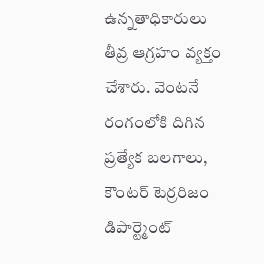ఉన్నతాధికారులు తీవ్ర ఆగ్రహం వ్యక్తం చేశారు. వెంటనే రంగంలోకి దిగిన ప్రత్యేక బలగాలు, కౌంటర్ టెర్రరిజం డిపార్ట్మెంట్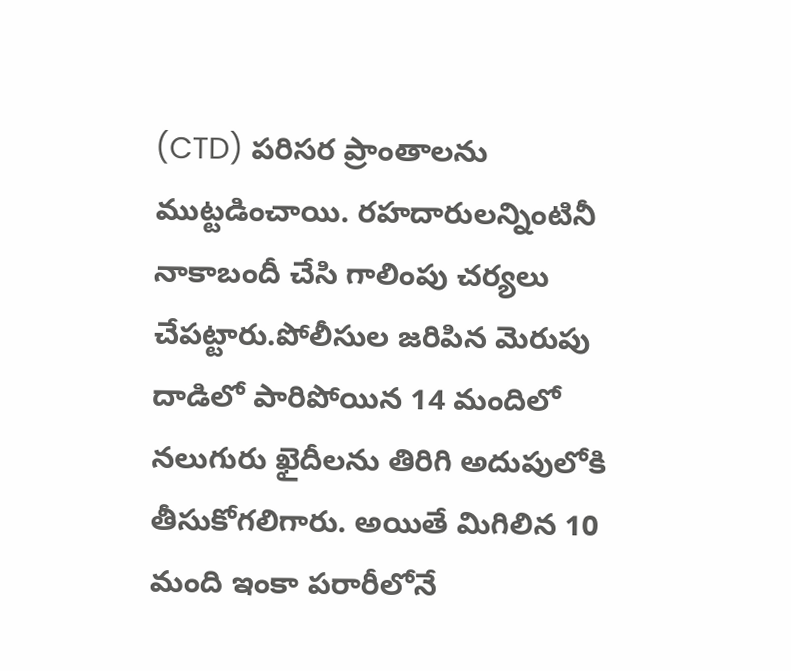(CTD) పరిసర ప్రాంతాలను ముట్టడించాయి. రహదారులన్నింటినీ నాకాబందీ చేసి గాలింపు చర్యలు చేపట్టారు.పోలీసుల జరిపిన మెరుపు దాడిలో పారిపోయిన 14 మందిలో నలుగురు ఖైదీలను తిరిగి అదుపులోకి తీసుకోగలిగారు. అయితే మిగిలిన 10 మంది ఇంకా పరారీలోనే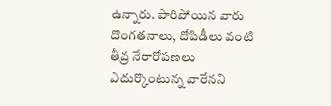ఉన్నారు. పారిపోయిన వారు దొంగతనాలు, దోపిడీలు వంటి తీవ్ర నేరారోపణలు ఎదుర్కొంటున్న వారేనని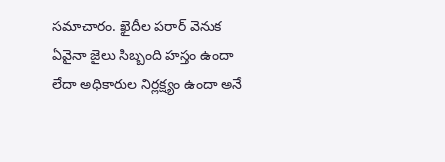సమాచారం. ఖైదీల పరార్ వెనుక ఏవైనా జైలు సిబ్బంది హస్తం ఉందా లేదా అధికారుల నిర్లక్ష్యం ఉందా అనే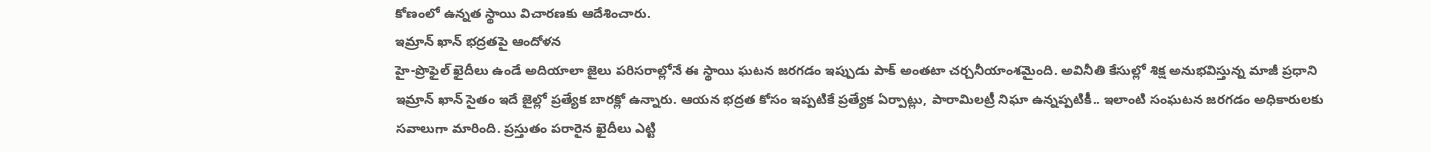కోణంలో ఉన్నత స్థాయి విచారణకు ఆదేశించారు.
ఇమ్రాన్ ఖాన్ భద్రతపై ఆందోళన
హై-ప్రొఫైల్ ఖైదీలు ఉండే అదియాలా జైలు పరిసరాల్లోనే ఈ స్థాయి ఘటన జరగడం ఇప్పుడు పాక్ అంతటా చర్చనీయాంశమైంది. అవినీతి కేసుల్లో శిక్ష అనుభవిస్తున్న మాజీ ప్రధాని ఇమ్రాన్ ఖాన్ సైతం ఇదే జైల్లో ప్రత్యేక బారక్లో ఉన్నారు. ఆయన భద్రత కోసం ఇప్పటికే ప్రత్యేక ఏర్పాట్లు, పారామిలట్రీ నిఘా ఉన్నప్పటికీ.. ఇలాంటి సంఘటన జరగడం అధికారులకు సవాలుగా మారింది. ప్రస్తుతం పరారైన ఖైదీలు ఎట్టి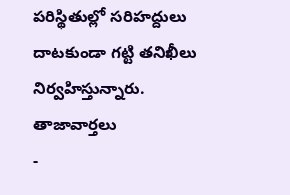పరిస్థితుల్లో సరిహద్దులు దాటకుండా గట్టి తనిఖీలు నిర్వహిస్తున్నారు.
తాజావార్తలు
-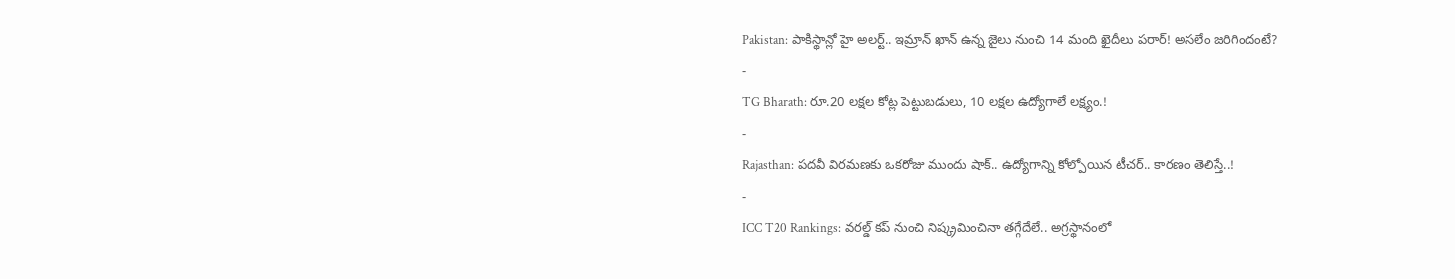Pakistan: పాకిస్థాన్లో హై అలర్ట్.. ఇమ్రాన్ ఖాన్ ఉన్న జైలు నుంచి 14 మంది ఖైదీలు పరార్! అసలేం జరిగిందంటే?
-
TG Bharath: రూ.20 లక్షల కోట్ల పెట్టుబడులు, 10 లక్షల ఉద్యోగాలే లక్ష్యం.!
-
Rajasthan: పదవీ విరమణకు ఒకరోజు ముందు షాక్.. ఉద్యోగాన్ని కోల్పోయిన టీచర్.. కారణం తెలిస్తే..!
-
ICC T20 Rankings: వరల్డ్ కప్ నుంచి నిష్క్రమించినా తగ్గేదేలే.. అగ్రస్థానంలో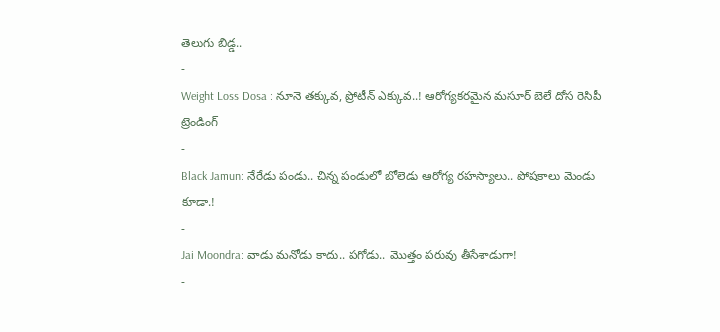తెలుగు బిడ్డ..
-
Weight Loss Dosa : నూనె తక్కువ, ప్రోటీన్ ఎక్కువ..! ఆరోగ్యకరమైన మసూర్ బెలే దోస రెసిపీ
ట్రెండింగ్
-
Black Jamun: నేరేడు పండు.. చిన్న పండులో బోలెడు ఆరోగ్య రహస్యాలు.. పోషకాలు మెండు కూడా.!
-
Jai Moondra: వాడు మనోడు కాదు.. పగోడు.. మొత్తం పరువు తీసేశాడుగా!
-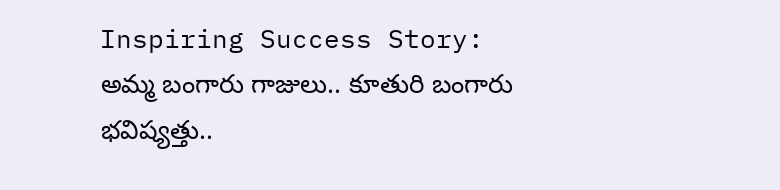Inspiring Success Story: అమ్మ బంగారు గాజులు.. కూతురి బంగారు భవిష్యత్తు..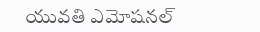యువతి ఎమోషనల్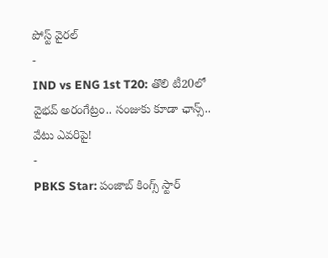పోస్ట్ వైరల్
-
IND vs ENG 1st T20: తొలి టీ20లో వైభవ్ అరంగేట్రం.. సంజుకు కూడా ఛాన్స్.. వేటు ఎవరిపై!
-
PBKS Star: పంజాబ్ కింగ్స్ స్టార్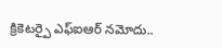క్రికెటర్పై ఎఫ్ఐఆర్ నమోదు..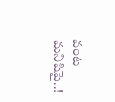వంట మనిషిపై..!